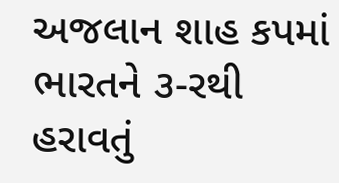અજલાન શાહ કપમાં ભારતને ૩-રથી હરાવતું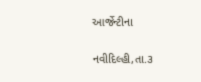આર્જેન્ટીના

નવીદિલ્હી,તા.૩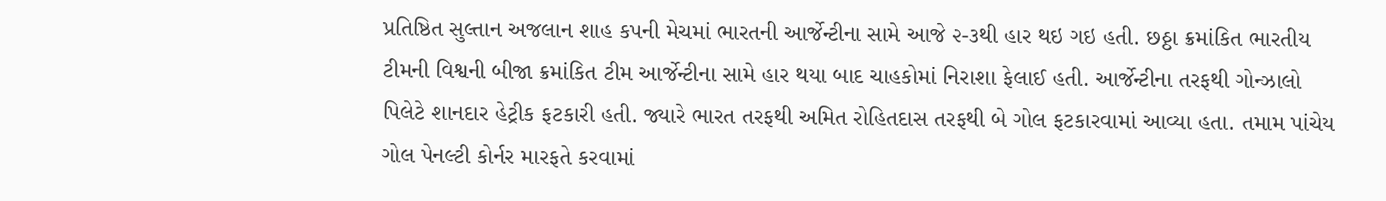પ્રતિષ્ઠિત સુલ્તાન અજલાન શાહ કપની મેચમાં ભારતની આર્જેન્ટીના સામે આજે ૨-૩થી હાર થઇ ગઇ હતી. છઠ્ઠા ક્રમાંકિત ભારતીય ટીમની વિશ્વની બીજા ક્રમાંકિત ટીમ આર્જેન્ટીના સામે હાર થયા બાદ ચાહકોમાં નિરાશા ફેલાઈ હતી. આર્જેન્ટીના તરફથી ગોન્ઝાલો પિલેટે શાનદાર હેટ્રીક ફટકારી હતી. જ્યારે ભારત તરફથી અમિત રોહિતદાસ તરફથી બે ગોલ ફટકારવામાં આવ્યા હતા. તમામ પાંચેય ગોલ પેનલ્ટી કોર્નર મારફતે કરવામાં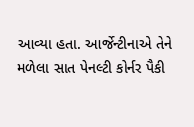આવ્યા હતા. આર્જેન્ટીનાએ તેને મળેલા સાત પેનલ્ટી કોર્નર પૈકી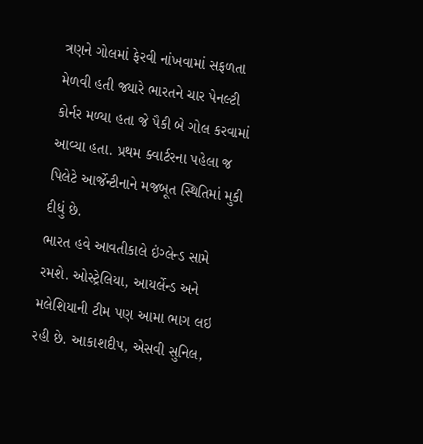ત્રણને ગોલમાં ફેરવી નાંખવામાં સફળતા મેળવી હતી જ્યારે ભારતને ચાર પેનલ્ટી કોર્નર મળ્યા હતા જે પૈકી બે ગોલ કરવામાં આવ્યા હતા. પ્રથમ ક્વાર્ટરના પહેલા જ પિલેટે આર્જેન્ટીનાને મજબૂત સ્થિતિમાં મુકી દીધું છે.
ભારત હવે આવતીકાલે ઇંગ્લેન્ડ સામે રમશે. ઓસ્ટ્રેલિયા, આયર્લેન્ડ અને મલેશિયાની ટીમ પણ આમા ભાગ લઇ રહી છે. આકાશદીપ, એસવી સુનિલ,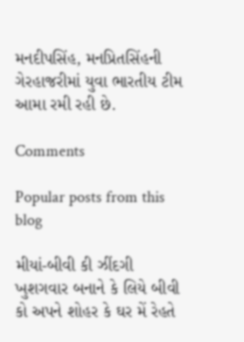મનદીપસિંહ, મનપ્રિતસિંહની ગેરહાજરીમાં યુવા ભારતીય ટીમ આમા રમી રહી છે.

Comments

Popular posts from this blog

મીયાં-બીવી કી ઝીંદગી ખુશગવાર બનાને કે લિયે બીવી કો અપને શોહર કે ઘર મેં રેહતે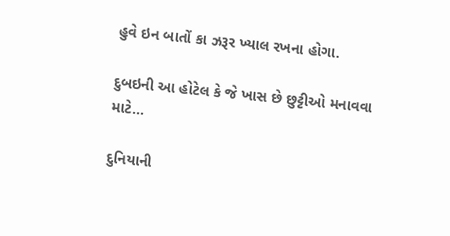હુવે ઇન બાતોં કા ઝરૂર ખ્યાલ રખના હોગા.

દુબઇની આ હોટેલ કે જે ખાસ છે છુટ્ટીઓ મનાવવા માટે...

દુનિયાની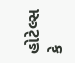હોટેલ્સ કે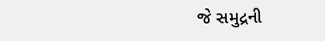જે સમુદ્રની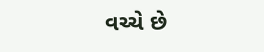વચ્ચે છે